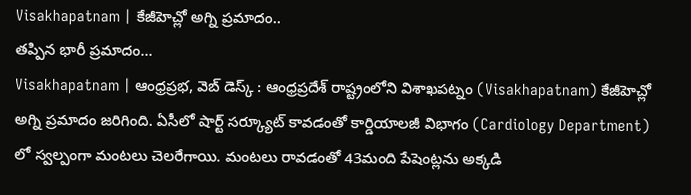Visakhapatnam | కేజీహెచ్లో అగ్ని ప్రమాదం..
తప్పిన భారీ ప్రమాదం…
Visakhapatnam | ఆంధ్రప్రభ, వెబ్ డెస్క్ : ఆంధ్రప్రదేశ్ రాష్ట్రంలోని విశాఖపట్నం (Visakhapatnam) కేజీహెచ్లో అగ్ని ప్రమాదం జరిగింది. ఏసీలో షార్ట్ సర్క్యూట్ కావడంతో కార్డియాలజీ విభాగం (Cardiology Department) లో స్వల్పంగా మంటలు చెలరేగాయి. మంటలు రావడంతో 43మంది పేషెంట్లను అక్కడి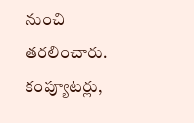నుంచి తరలించారు. కంప్యూటర్లు,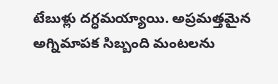టేబుళ్లు దగ్ధమయ్యాయి. అప్రమత్తమైన అగ్నిమాపక సిబ్బంది మంటలను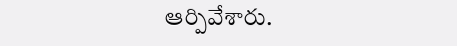ఆర్పివేశారు.